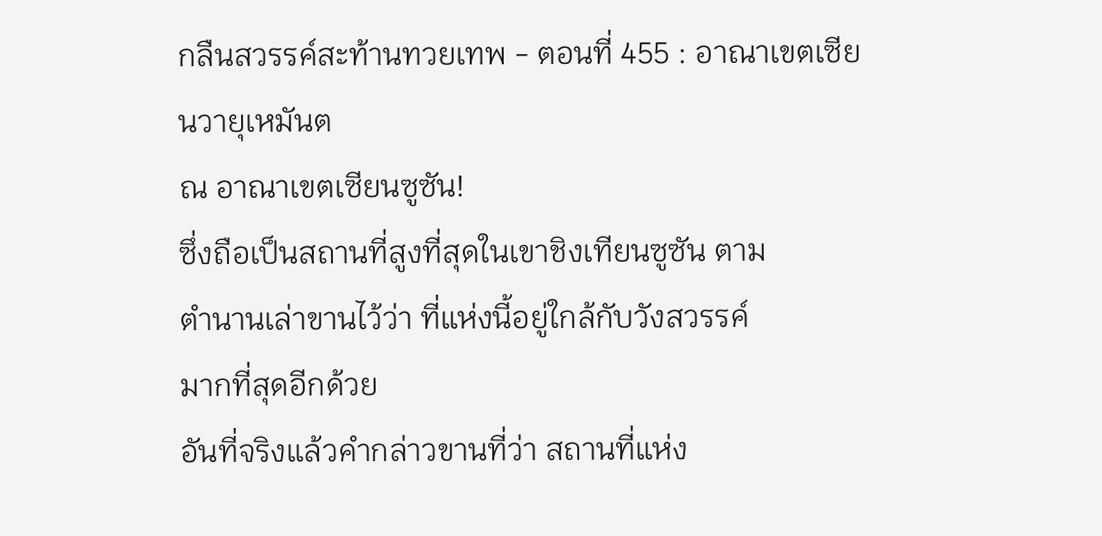กลืนสวรรค์สะท้านทวยเทพ - ตอนที่ 455 : อาณาเขตเซียนวายุเหมันต
ณ อาณาเขตเซียนซูซัน!
ซึ่งถือเป็นสถานที่สูงที่สุดในเขาชิงเทียนซูซัน ตาม
ตำนานเล่าขานไว้ว่า ที่แห่งนี้อยู่ใกล้กับวังสวรรค์
มากที่สุดอีกด้วย
อันที่จริงแล้วคำกล่าวขานที่ว่า สถานที่แห่ง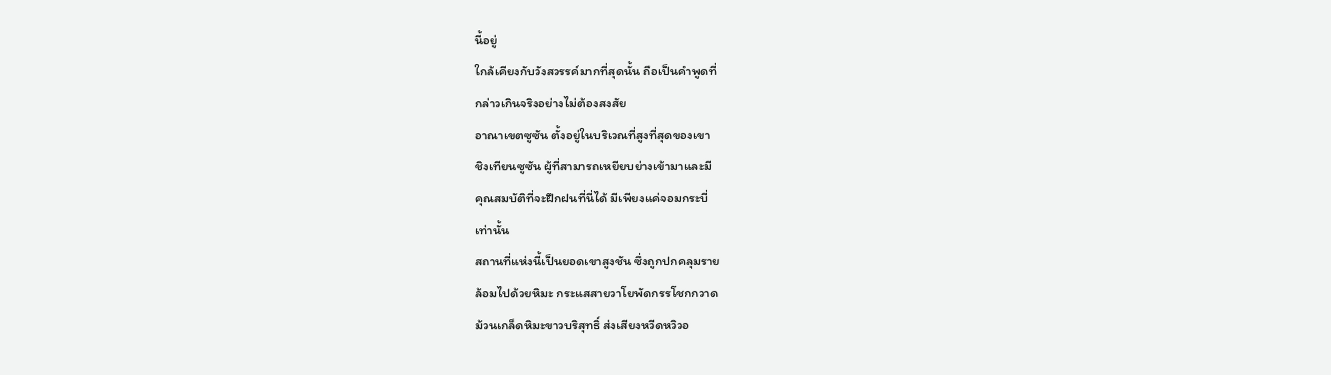นี้อยู่
ใกล้เคียงกับวังสวรรค์มากที่สุดนั้น ถือเป็นคำพูดที่
กล่าวเกินจริงอย่างไม่ต้องสงสัย
อาณาเขตซูซัน ตั้งอยู่ในบริเวณที่สูงที่สุดของเขา
ชิงเทียนซูซัน ผู้ที่สามารถเหยียบย่างเข้ามาและมี
คุณสมบัติที่จะฝึกฝนที่นี่ได้ มีเพียงแค่จอมกระบี่
เท่านั้น
สถานที่แห่งนี้เป็นยอดเขาสูงชัน ซึ่งถูกปกคลุมราย
ล้อมไปด้วยหิมะ กระแสสายวาโยพัดกรรโชกกวาด
ม้วนเกล็ดหิมะขาวบริสุทธิ์ ส่งเสียงหวีดหวิวอ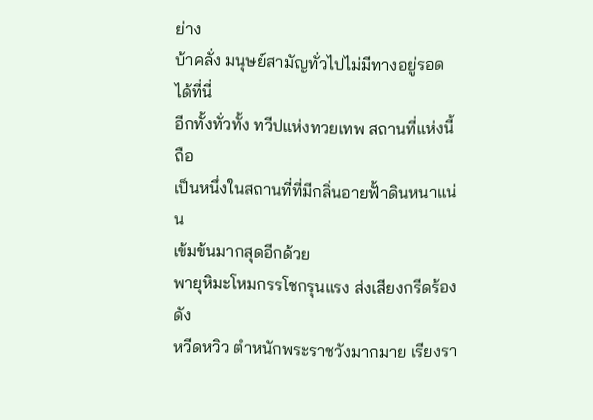ย่าง
บ้าคลั่ง มนุษย์สามัญทั่วไปไม่มีทางอยู่รอดได้ที่นี่
อีกทั้งทั่วทั้ง ทวีปแห่งทวยเทพ สถานที่แห่งนี้ถือ
เป็นหนึ่งในสถานที่ที่มีกลิ่นอายฟั้าดินหนาแน่น
เข้มข้นมากสุดอีกด้วย
พายุหิมะโหมกรรโชกรุนแรง ส่งเสียงกรีดร้องดัง
หวีดหวิว ตำหนักพระราชวังมากมาย เรียงรา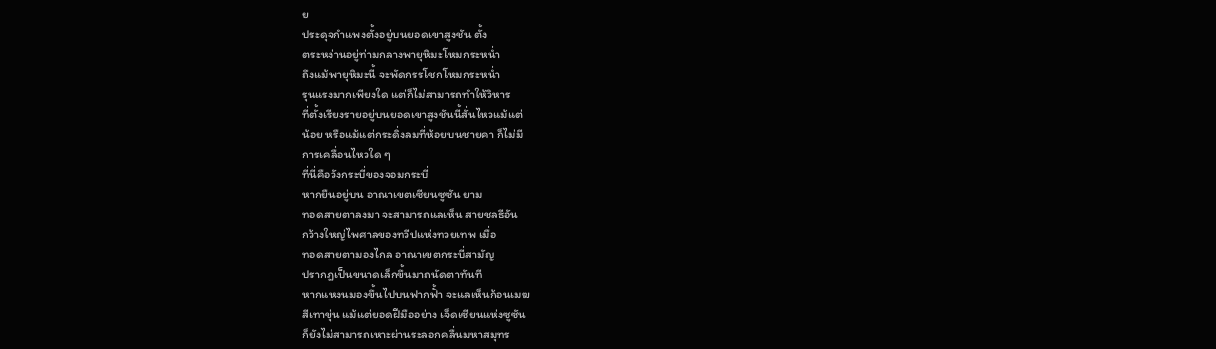ย
ประดุจกำแพงตั้งอยู่บนยอดเขาสูงชัน ตั้ง
ตระหง่านอยู่ท่ามกลางพายุหิมะโหมกระหน่ำ
ถึงแม้พายุหิมะนี้ จะพัดกรรโชกโหมกระหน่ำ
รุนแรงมากเพียงใด แต่ก็ไม่สามารถทำให้วิหาร
ที่ตั้งเรียงรายอยู่บนยอดเขาสูงชันนี้สั่นไหวแม้แต่
น้อย หรือแม้แต่กระดิ่งลมที่ห้อยบนชายคา ก็ไม่มี
การเคลื่อนไหวใด ๆ
ที่นี่คือวังกระบี่ของจอมกระบี่
หากยืนอยู่บน อาณาเขตเซียนซูซัน ยาม
ทอดสายตาลงมา จะสามารถแลเห็น สายชลธีอัน
กว้างใหญ่ไพศาลของทวีปแห่งทวยเทพ เมื่อ
ทอดสายตามองไกล อาณาเขตกระบี่สามัญ
ปรากฎเป็นขนาดเล็กขึ้นมาถนัดตาทันที
หากแหงนมองขึ้นไปบนฟากฟั้า จะแลเห็นก้อนเมฆ
สีเทาขุ่น แม้แต่ยอดฝีมืออย่าง เจ็ดเซียนแห่งซูซัน
ก็ยังไม่สามารถเหาะผ่านระลอกคลื่นมหาสมุทร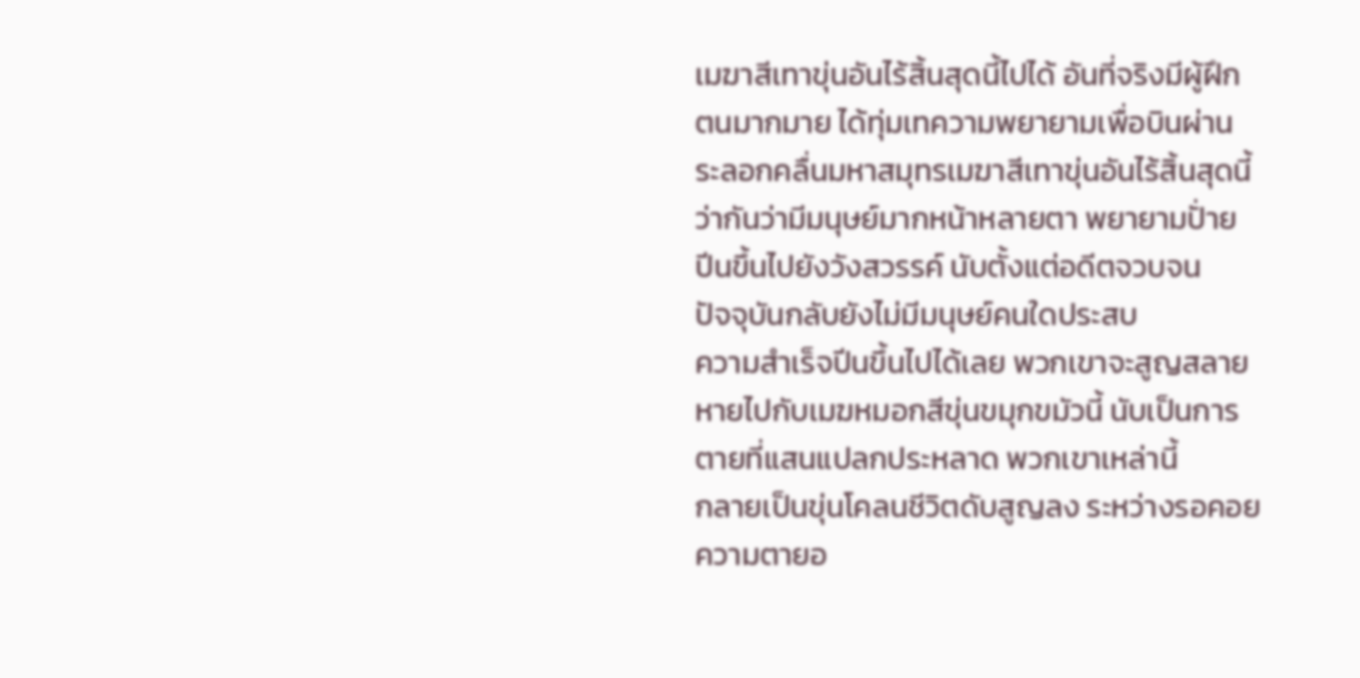เมฆาสีเทาขุ่นอันไร้สิ้นสุดนี้ไปได้ อันที่จริงมีผู้ฝึก
ตนมากมาย ได้ทุ่มเทความพยายามเพื่อบินผ่าน
ระลอกคลื่นมหาสมุทรเมฆาสีเทาขุ่นอันไร้สิ้นสุดนี้
ว่ากันว่ามีมนุษย์มากหน้าหลายตา พยายามปั่าย
ปีนขึ้นไปยังวังสวรรค์ นับตั้งแต่อดีตจวบจน
ปัจจุบันกลับยังไม่มีมนุษย์คนใดประสบ
ความสำเร็จปีนขึ้นไปได้เลย พวกเขาจะสูญสลาย
หายไปกับเมฆหมอกสีขุ่นขมุกขมัวนี้ นับเป็นการ
ตายที่แสนแปลกประหลาด พวกเขาเหล่านี้
กลายเป็นขุ่นโคลนชีวิตดับสูญลง ระหว่างรอคอย
ความตายอ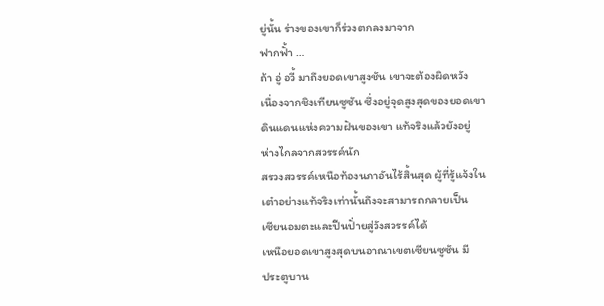ยู่นั้น ร่างของเขาก็ร่วงตกลงมาจาก
ฟากฟั้า …
ถ้า อู่ อวี้ มาถึงยอดเขาสูงชัน เขาจะต้องผิดหวัง
เนื่องจากชิงเทียนซูซัน ซึ่งอยู่จุดสูงสุดของยอดเขา
ดินแดนแห่งความฝันของเขา แท้จริงแล้วยังอยู่
ห่างไกลจากสวรรค์นัก
สรวงสวรรค์เหนือท้องนภาอันไร้สิ้นสุด ผู้ที่รู้แจ้งใน
เต๋าอย่างแท้จริงเท่านั้นถึงจะสามารถกลายเป็น
เซียนอมตะและปีนปั่ายสู่วังสวรรค์ได้
เหนือยอดเขาสูงสุดบนอาณาเขตเซียนซูซัน มี
ประตูบาน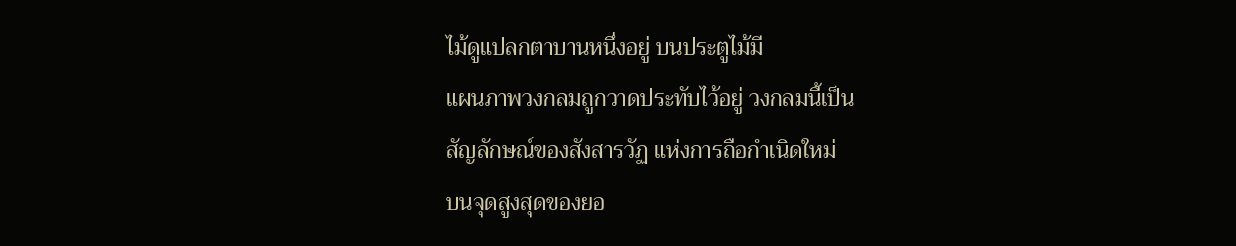ไม้ดูแปลกตาบานหนึ่งอยู่ บนประตูไม้มี
แผนภาพวงกลมถูกวาดประทับไว้อยู่ วงกลมนี้เป็น
สัญลักษณ์ของสังสารวัฏ แห่งการถือกำเนิดใหม่
บนจุดสูงสุดของยอ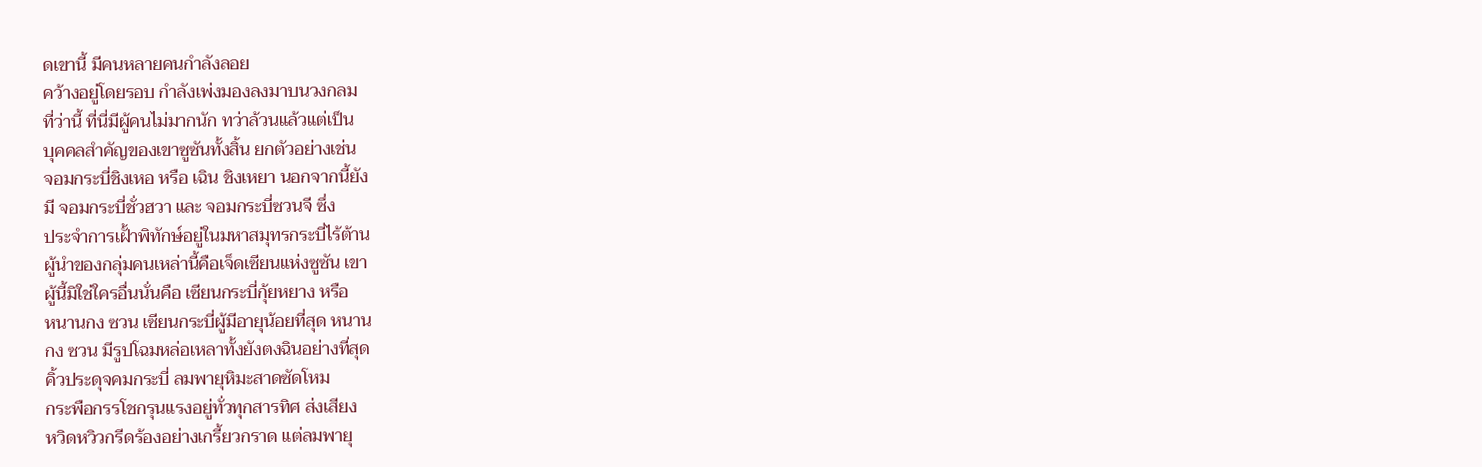ดเขานี้ มีคนหลายคนกำลังลอย
คว้างอยู่โดยรอบ กำลังเพ่งมองลงมาบนวงกลม
ที่ว่านี้ ที่นี่มีผู้คนไม่มากนัก ทว่าล้วนแล้วแต่เป็น
บุคคลสำคัญของเขาซูซันทั้งสิ้น ยกตัวอย่างเช่น
จอมกระบี่ชิงเหอ หรือ เฉิน ชิงเหยา นอกจากนี้ยัง
มี จอมกระบี่ชั่วฮวา และ จอมกระบี่ซวนจี ซึ่ง
ประจำการเฝั้าพิทักษ์อยู่ในมหาสมุทรกระบี่ไร้ต้าน
ผู้นำของกลุ่มคนเหล่านี้คือเจ็ดเซียนแห่งซูซัน เขา
ผู้นี้มิใช่ใครอื่นนั่นคือ เซียนกระบี่กุ้ยหยาง หรือ
หนานกง ซวน เซียนกระบี่ผู้มีอายุน้อยที่สุด หนาน
กง ซวน มีรูปโฉมหล่อเหลาทั้งยังตงฉินอย่างที่สุด
คิ้วประดุจคมกระบี่ ลมพายุหิมะสาดซัดโหม
กระพือกรรโชกรุนแรงอยู่ทั่วทุกสารทิศ ส่งเสียง
หวิดหวิวกรีดร้องอย่างเกรี้ยวกราด แต่ลมพายุ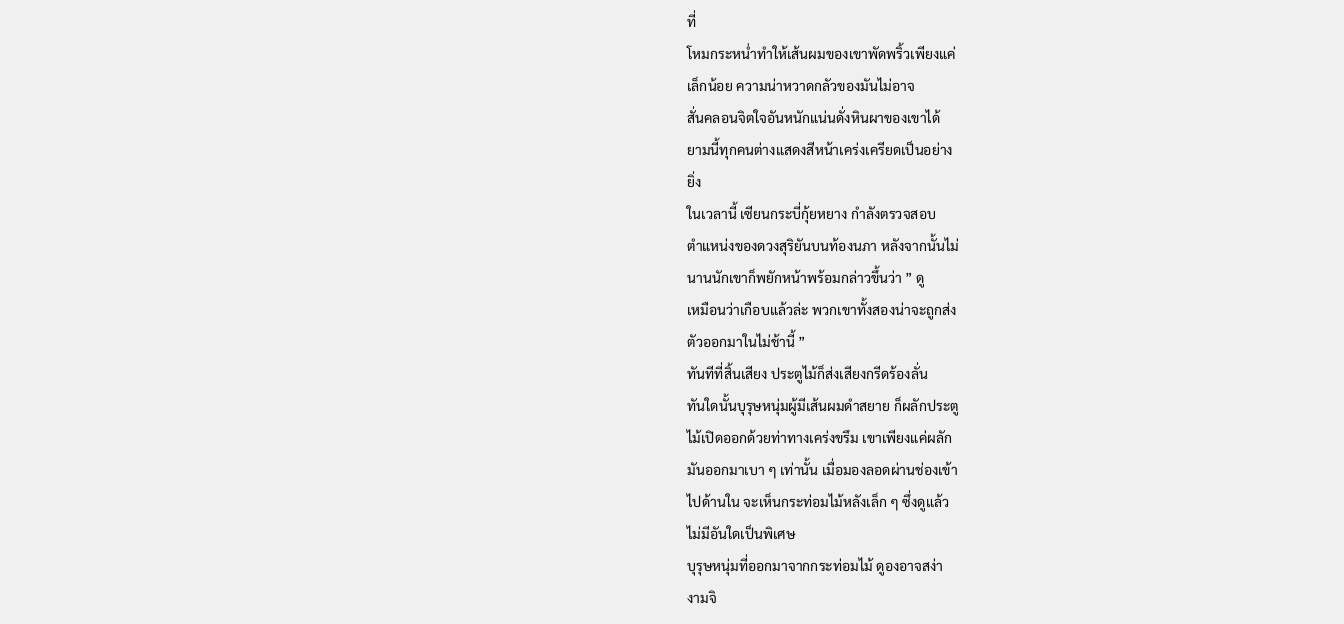ที่
โหมกระหน่ำทำให้เส้นผมของเขาพัดพริ้วเพียงแค่
เล็กน้อย ความน่าหวาดกลัวของมันไม่อาจ
สั่นคลอนจิตใจอันหนักแน่นดั่งหินผาของเขาได้
ยามนี้ทุกคนต่างแสดงสีหน้าเคร่งเครียดเป็นอย่าง
ยิ่ง
ในเวลานี้ เซียนกระบี่กุ้ยหยาง กำลังตรวจสอบ
ตำแหน่งของดวงสุริยันบนท้องนภา หลังจากนั้นไม่
นานนักเขาก็พยักหน้าพร้อมกล่าวขึ้นว่า ” ดู
เหมือนว่าเกือบแล้วล่ะ พวกเขาทั้งสองน่าจะถูกส่ง
ตัวออกมาในไม่ช้านี้ ”
ทันทีที่สิ้นเสียง ประตูไม้ก็ส่งเสียงกรีดร้องลั่น
ทันใดนั้นบุรุษหนุ่มผู้มีเส้นผมดำสยาย ก็ผลักประตู
ไม้เปิดออกด้วยท่าทางเคร่งขรึม เขาเพียงแค่ผลัก
มันออกมาเบา ๆ เท่านั้น เมื่อมองลอดผ่านช่องเข้า
ไปด้านใน จะเห็นกระท่อมไม้หลังเล็ก ๆ ซึ่งดูแล้ว
ไม่มีอันใดเป็นพิเศษ
บุรุษหนุ่มที่ออกมาจากกระท่อมไม้ ดูองอาจสง่า
งามจิ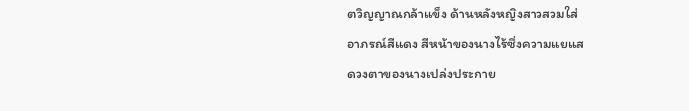ตวิญญาณกล้าแข็ง ด้านหลังหญิงสาวสวมใส่
อาภรณ์สีแดง สีหน้าของนางไร้ซึ่งความแยแส
ดวงตาของนางเปล่งประกาย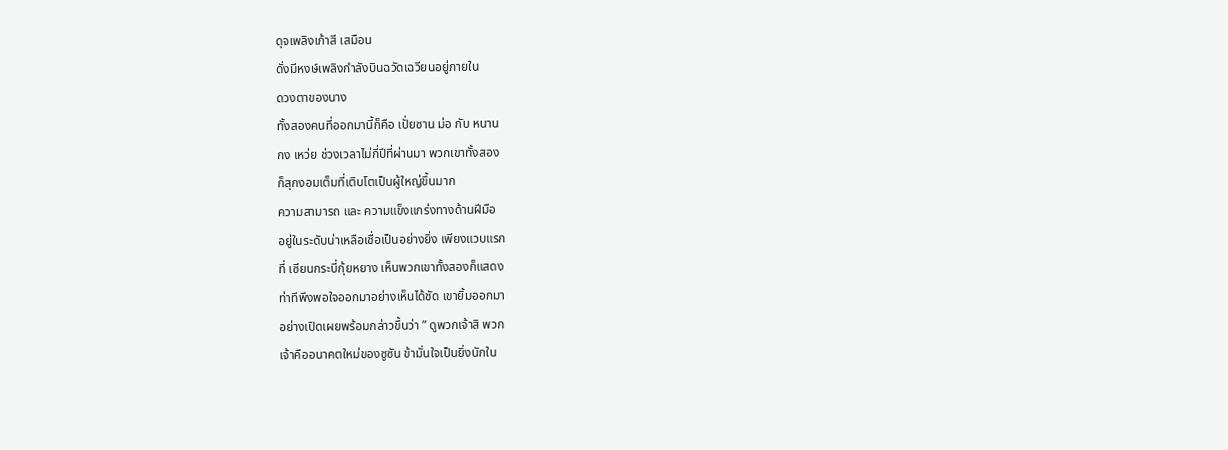ดุจเพลิงเก้าสี เสมือน
ดั่งมีหงษ์เพลิงกำลังบินฉวัดเฉวียนอยู่ภายใน
ดวงตาของนาง
ทั้งสองคนที่ออกมานี้ก็คือ เปั่ยซาน ม่อ กับ หนาน
กง เหว่ย ช่วงเวลาไม่กี่ปีที่ผ่านมา พวกเขาทั้งสอง
ก็สุกงอมเต็มที่เติบโตเป็นผู้ใหญ่ขึ้นมาก
ความสามารถ และ ความแข็งแกร่งทางด้านฝีมือ
อยู่ในระดับน่าเหลือเชื่อเป็นอย่างยิ่ง เพียงแวบแรก
ที่ เซียนกระบี่กุ้ยหยาง เห็นพวกเขาทั้งสองก็แสดง
ท่าทีพึงพอใจออกมาอย่างเห็นได้ชัด เขายิ้มออกมา
อย่างเปิดเผยพร้อมกล่าวขึ้นว่า ” ดูพวกเจ้าสิ พวก
เจ้าคืออนาคตใหม่ของซูซัน ข้ามั่นใจเป็นยิ่งนักใน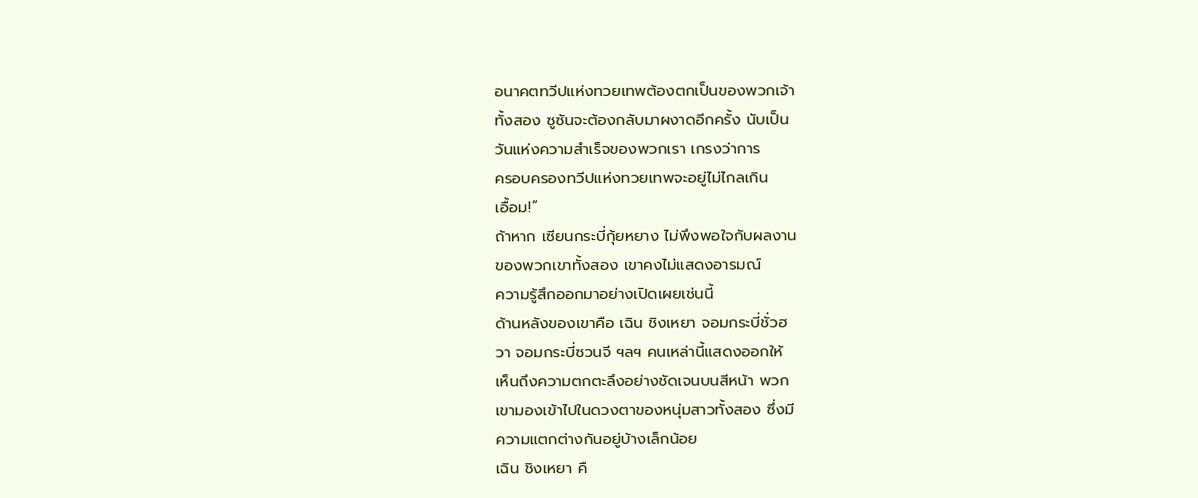อนาคตทวีปแห่งทวยเทพต้องตกเป็นของพวกเจ้า
ทั้งสอง ซูซันจะต้องกลับมาผงาดอีกครั้ง นับเป็น
วันแห่งความสำเร็จของพวกเรา เกรงว่าการ
ครอบครองทวีปแห่งทวยเทพจะอยู่ไม่ไกลเกิน
เอื้อม!”
ถ้าหาก เซียนกระบี่กุ้ยหยาง ไม่พึงพอใจกับผลงาน
ของพวกเขาทั้งสอง เขาคงไม่แสดงอารมณ์
ความรู้สึกออกมาอย่างเปิดเผยเช่นนี้
ด้านหลังของเขาคือ เฉิน ชิงเหยา จอมกระบี่ชั่วฮ
วา จอมกระบี่ซวนจี ฯลฯ คนเหล่านี้แสดงออกให้
เห็นถึงความตกตะลึงอย่างชัดเจนบนสีหน้า พวก
เขามองเข้าไปในดวงตาของหนุ่มสาวทั้งสอง ซึ่งมี
ความแตกต่างกันอยู่บ้างเล็กน้อย
เฉิน ชิงเหยา คื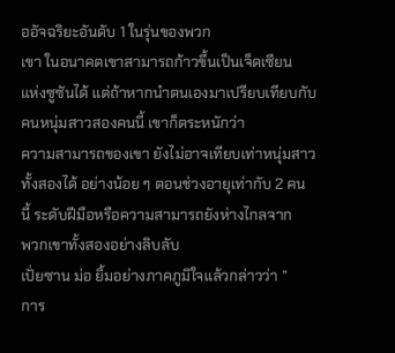ออัจฉริยะอันดับ 1 ในรุ่นของพวก
เขา ในอนาคตเขาสามารถก้าวขึ้นเป็นเจ็ดเซียน
แห่งซูซันได้ แต่ถ้าหากนำตนเองมาเปรียบเทียบกับ
คนหนุ่มสาวสองคนนี้ เขาก็ตระหนักว่า
ความสามารถของเขา ยังไม่อาจเทียบเท่าหนุ่มสาว
ทั้งสองได้ อย่างน้อย ๆ ตอนช่วงอายุเท่ากับ 2 คน
นี้ ระดับฝีมือหรือความสามารถยังห่างไกลจาก
พวกเขาทั้งสองอย่างลิบลับ
เปั่ยซาน ม่อ ยิ้มอย่างภาคภูมิใจแล้วกล่าวว่า ”
การ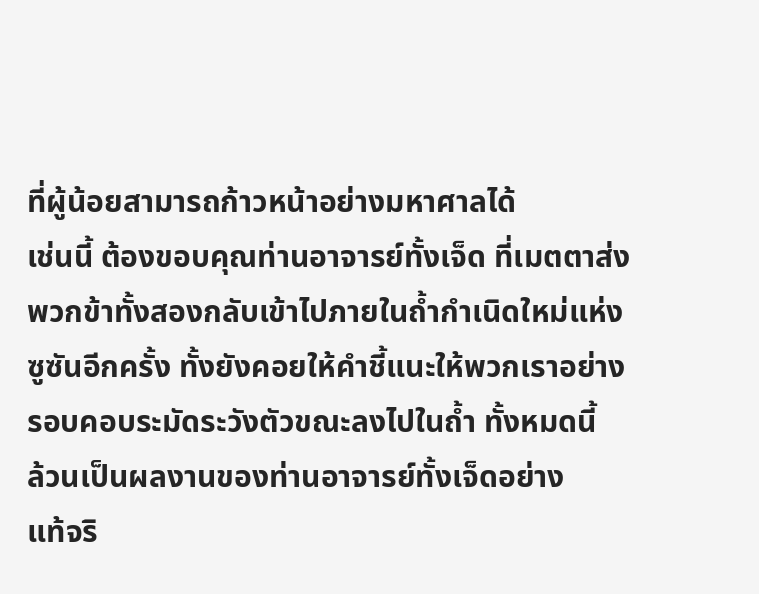ที่ผู้น้อยสามารถก้าวหน้าอย่างมหาศาลได้
เช่นนี้ ต้องขอบคุณท่านอาจารย์ทั้งเจ็ด ที่เมตตาส่ง
พวกข้าทั้งสองกลับเข้าไปภายในถ้ำกำเนิดใหม่แห่ง
ซูซันอีกครั้ง ทั้งยังคอยให้คำชี้แนะให้พวกเราอย่าง
รอบคอบระมัดระวังตัวขณะลงไปในถ้ำ ทั้งหมดนี้
ล้วนเป็นผลงานของท่านอาจารย์ทั้งเจ็ดอย่าง
แท้จริ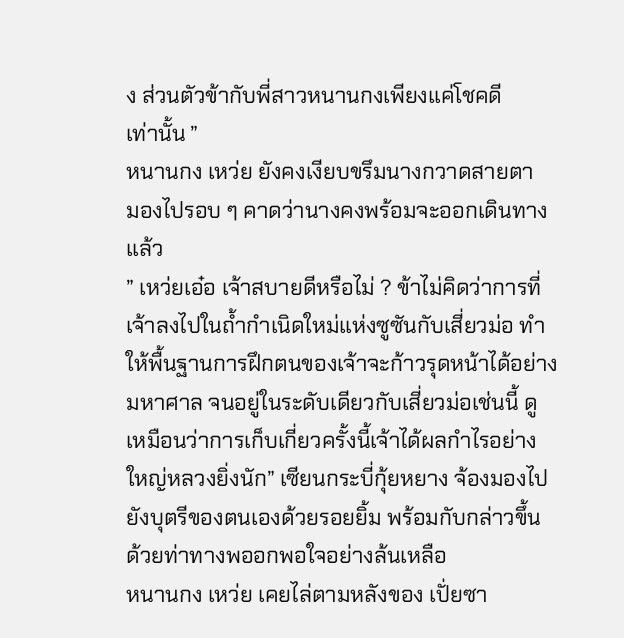ง ส่วนตัวข้ากับพี่สาวหนานกงเพียงแค่โชคดี
เท่านั้น ”
หนานกง เหว่ย ยังคงเงียบขรึมนางกวาดสายตา
มองไปรอบ ๆ คาดว่านางคงพร้อมจะออกเดินทาง
แล้ว
” เหว่ยเอ๋อ เจ้าสบายดีหรือไม่ ? ข้าไม่คิดว่าการที่
เจ้าลงไปในถ้ำกำเนิดใหม่แห่งซูซันกับเสี่ยวม่อ ทำ
ให้พื้นฐานการฝึกตนของเจ้าจะก้าวรุดหน้าได้อย่าง
มหาศาล จนอยู่ในระดับเดียวกับเสี่ยวม่อเช่นนี้ ดู
เหมือนว่าการเก็บเกี่ยวครั้งนี้เจ้าได้ผลกำไรอย่าง
ใหญ่หลวงยิ่งนัก” เซียนกระบี่กุ้ยหยาง จ้องมองไป
ยังบุตรีของตนเองด้วยรอยยิ้ม พร้อมกับกล่าวขึ้น
ด้วยท่าทางพออกพอใจอย่างล้นเหลือ
หนานกง เหว่ย เคยไล่ตามหลังของ เปั่ยซา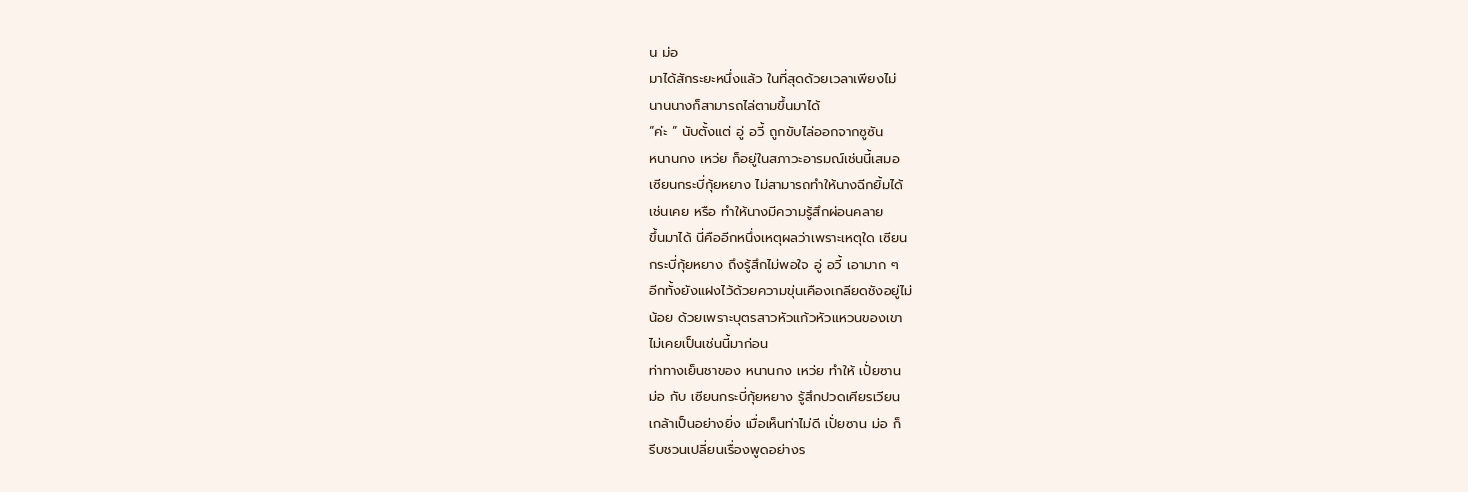น ม่อ
มาได้สักระยะหนึ่งแล้ว ในที่สุดด้วยเวลาเพียงไม่
นานนางก็สามารถไล่ตามขึ้นมาได้
“ค่ะ ” นับตั้งแต่ อู่ อวี้ ถูกขับไล่ออกจากซูซัน
หนานกง เหว่ย ก็อยู่ในสภาวะอารมณ์เช่นนี้เสมอ
เซียนกระบี่กุ้ยหยาง ไม่สามารถทำให้นางฉีกยิ้มได้
เช่นเคย หรือ ทำให้นางมีความรู้สึกผ่อนคลาย
ขึ้นมาได้ นี่คืออีกหนึ่งเหตุผลว่าเพราะเหตุใด เซียน
กระบี่กุ้ยหยาง ถึงรู้สึกไม่พอใจ อู่ อวี้ เอามาก ๆ
อีกทั้งยังแฝงไว้ด้วยความขุ่นเคืองเกลียดชังอยู่ไม่
น้อย ด้วยเพราะบุตรสาวหัวแก้วหัวแหวนของเขา
ไม่เคยเป็นเช่นนี้มาก่อน
ท่าทางเย็นชาของ หนานกง เหว่ย ทำให้ เปั่ยซาน
ม่อ กับ เซียนกระบี่กุ้ยหยาง รู้สึกปวดเศียรเวียน
เกล้าเป็นอย่างยิ่ง เมื่อเห็นท่าไม่ดี เปั่ยซาน ม่อ ก็
รีบชวนเปลี่ยนเรื่องพูดอย่างร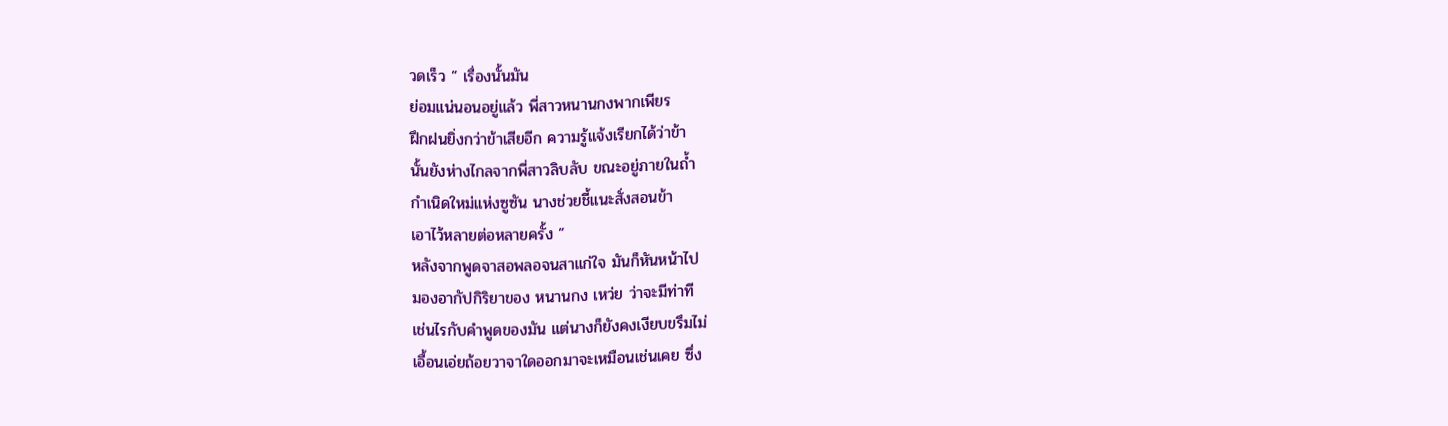วดเร็ว ” เรื่องนั้นมัน
ย่อมแน่นอนอยู่แล้ว พี่สาวหนานกงพากเพียร
ฝึกฝนยิ่งกว่าข้าเสียอีก ความรู้แจ้งเรียกได้ว่าข้า
นั้นยังห่างไกลจากพี่สาวลิบลับ ขณะอยู่ภายในถ้ำ
กำเนิดใหม่แห่งซูซัน นางช่วยชี้แนะสั่งสอนข้า
เอาไว้หลายต่อหลายครั้ง ”
หลังจากพูดจาสอพลอจนสาแก่ใจ มันก็หันหน้าไป
มองอากัปกิริยาของ หนานกง เหว่ย ว่าจะมีท่าที
เช่นไรกับคำพูดของมัน แต่นางก็ยังคงเงียบขรึมไม่
เอื้อนเอ่ยถ้อยวาจาใดออกมาจะเหมือนเช่นเคย ซึ่ง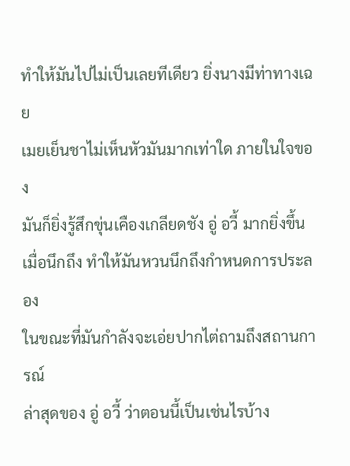ทำให้มันไปไม่เป็นเลยทีเดียว ยิ่งนางมีท่าทางเฉย
เมยเย็นชาไม่เห็นหัวมันมากเท่าใด ภายในใจของ
มันก็ยิ่งรู้สึกขุ่นเคืองเกลียดชัง อู่ อวี้ มากยิ่งขึ้น
เมื่อนึกถึง ทำให้มันหวนนึกถึงกำหนดการประลอง
ในขณะที่มันกำลังจะเอ่ยปากไต่ถามถึงสถานการณ์
ล่าสุดของ อู่ อวี้ ว่าตอนนี้เป็นเช่นไรบ้าง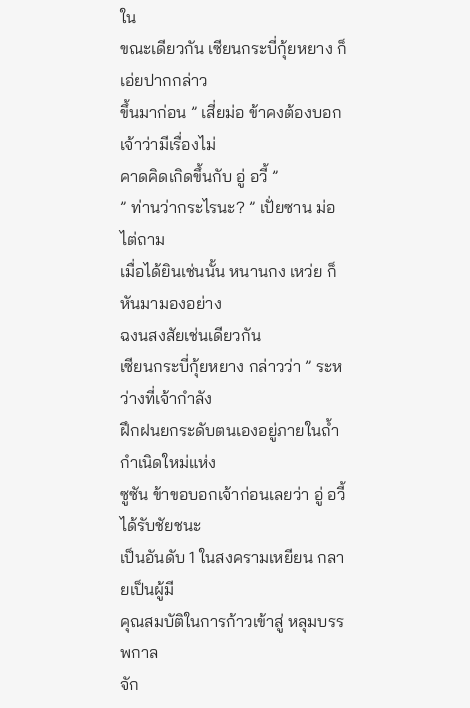ใน
ขณะเดียวกัน เซียนกระบี่กุ้ยหยาง ก็เอ่ยปากกล่าว
ขึ้นมาก่อน ” เสี่ยม่อ ข้าคงต้องบอกเจ้าว่ามีเรื่องไม่
คาดคิดเกิดขึ้นกับ อู่ อวี้ ”
” ท่านว่ากระไรนะ? ” เปั่ยซาน ม่อ ไต่ถาม
เมื่อได้ยินเช่นนั้น หนานกง เหว่ย ก็หันมามองอย่าง
ฉงนสงสัยเช่นเดียวกัน
เซียนกระบี่กุ้ยหยาง กล่าวว่า ” ระหว่างที่เจ้ากำลัง
ฝึกฝนยกระดับตนเองอยู่ภายในถ้ำกำเนิดใหม่แห่ง
ซูซัน ข้าขอบอกเจ้าก่อนเลยว่า อู่ อวี้ ได้รับชัยชนะ
เป็นอันดับ 1 ในสงครามเหยียน กลายเป็นผู้มี
คุณสมบัติในการก้าวเข้าสู่ หลุมบรรพกาล
จัก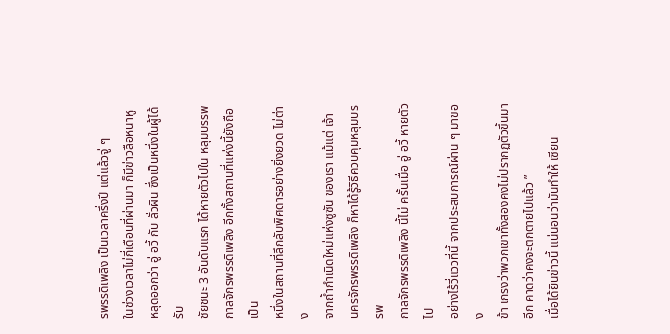รพรรดิเพลิง เป็นเวลาครึ่งปี แต่แล้วจู่ ๆ
ในช่วงเวลาไม่กี่เดือนที่ผ่านมา ก็มีข่าวลือหนาหู
หลุดออกว่า อู่ อวี้ กับ ลั่วผิน ซึ่งเป็นหนึ่งในผู้ได้รับ
ชัยชนะ 3 อันดับแรก ได้หายตัวไปใน หลุมบรรพ
กาลจักรพรรดิเพลิง อีกทั้งสถานที่แห่งนี้ยังถือเป็น
หนึ่งในสถานที่ลึกลับพิศดารอย่างยิ่งยวด ไม่ต่าง
จากถ้ำกำเนิดใหม่แห่งซูซัน ของเรา แม้แต่ เจ้า
นครจักรพรรดิเพลิง ก็หาได้รู้วิธีควบคุมหลุมบรรพ
กาลจักรพรรดิเพลิง นี้ไม่ ครั้นเมื่อ อู่ อวี้ หายตัวไป
อย่างไร้วี่แววที่นี้ จากประสบการณ์ผ่าน ๆ มาของ
ข้า เกรงว่าพวกเขาทั้งสองคงไม่ปรากฏตัวขึ้นมา
อีก คาดว่าคงจะตกตายไปแล้ว ”
เมื่อได้ยินข่าวนี้ แน่นอนว่ามันทำให้ เซียน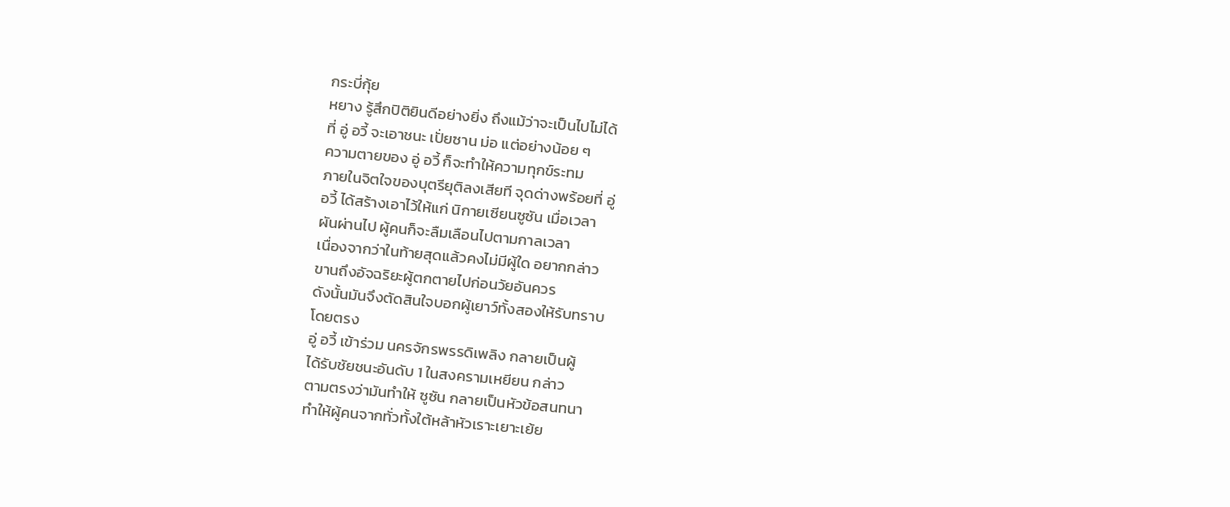กระบี่กุ้ย
หยาง รู้สึกปิติยินดีอย่างยิ่ง ถึงแม้ว่าจะเป็นไปไม่ได้
ที่ อู่ อวี้ จะเอาชนะ เปั่ยซาน ม่อ แต่อย่างน้อย ๆ
ความตายของ อู่ อวี้ ก็จะทำให้ความทุกข์ระทม
ภายในจิตใจของบุตรียุติลงเสียที จุดด่างพร้อยที่ อู่
อวี้ ได้สร้างเอาไว้ให้แก่ นิกายเซียนซูซัน เมื่อเวลา
ผันผ่านไป ผู้คนก็จะลืมเลือนไปตามกาลเวลา
เนื่องจากว่าในท้ายสุดแล้วคงไม่มีผู้ใด อยากกล่าว
ขานถึงอัจฉริยะผู้ตกตายไปก่อนวัยอันควร
ดังนั้นมันจึงตัดสินใจบอกผู้เยาว์ทั้งสองให้รับทราบ
โดยตรง
อู่ อวี้ เข้าร่วม นครจักรพรรดิเพลิง กลายเป็นผู้
ได้รับชัยชนะอันดับ 1 ในสงครามเหยียน กล่าว
ตามตรงว่ามันทำให้ ซูซัน กลายเป็นหัวข้อสนทนา
ทำให้ผู้คนจากทั่วทั้งใต้หล้าหัวเราะเยาะเย้ย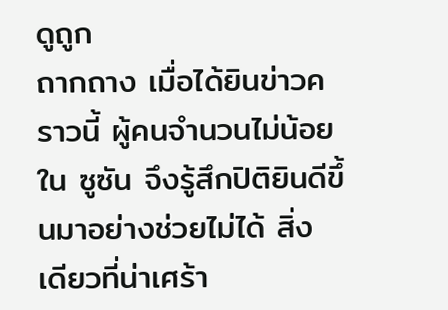ดูถูก
ถากถาง เมื่อได้ยินข่าวคราวนี้ ผู้คนจำนวนไม่น้อย
ใน ซูซัน จึงรู้สึกปิติยินดีขึ้นมาอย่างช่วยไม่ได้ สิ่ง
เดียวที่น่าเศร้า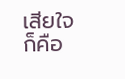เสียใจก็คือ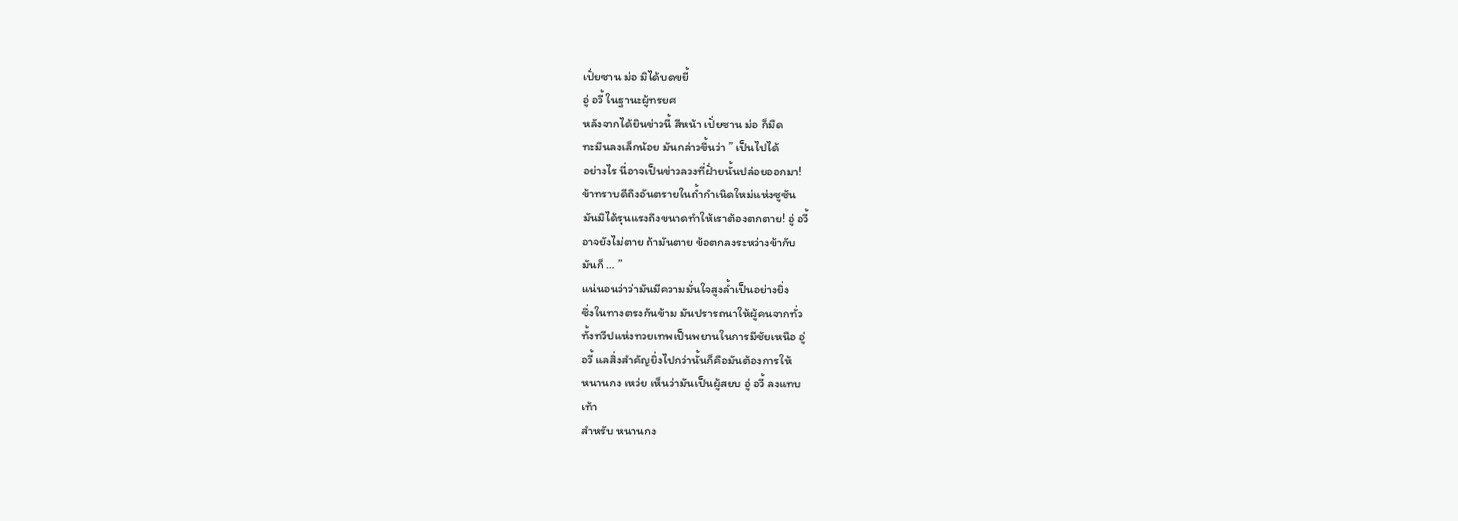เปั่ยซาน ม่อ มิได้บดขยี้
อู่ อวี้ ในฐานะผู้ทรยศ
หลังจากได้ยินข่าวนี้ สีหน้า เปั่ยซาน ม่อ ก็มืด
ทะมึนลงเล็กน้อย มันกล่าวขึ้นว่า ” เป็นไปได้
อย่างไร นี่อาจเป็นข่าวลวงที่ฝั่ายนั้นปล่อยออกมา!
ข้าทราบดีถึงอันตรายในถ้ำกำเนิดใหม่แห่งซูซัน
มันมิได้รุนแรงถึงขนาดทำให้เราต้องตกตาย! อู่ อวี้
อาจยังไม่ตาย ถ้ามันตาย ข้อตกลงระหว่างข้ากับ
มันก็ … ”
แน่นอนว่าว่ามันมีความมั่นใจสูงล้ำเป็นอย่างยิ่ง
ซึ่งในทางตรงกันข้าม มันปรารถนาให้ผู้คนจากทั่ว
ทั้งทวีปแห่งทวยเทพเป็นพยานในการมีชัยเหนือ อู่
อวี้ แลสิ่งสำคัญยิ่งไปกว่านั้นก็คือมันต้องการให้
หนานกง เหว่ย เห็นว่ามันเป็นผู้สยบ อู่ อวี้ ลงแทบ
เท้า
สำหรับ หนานกง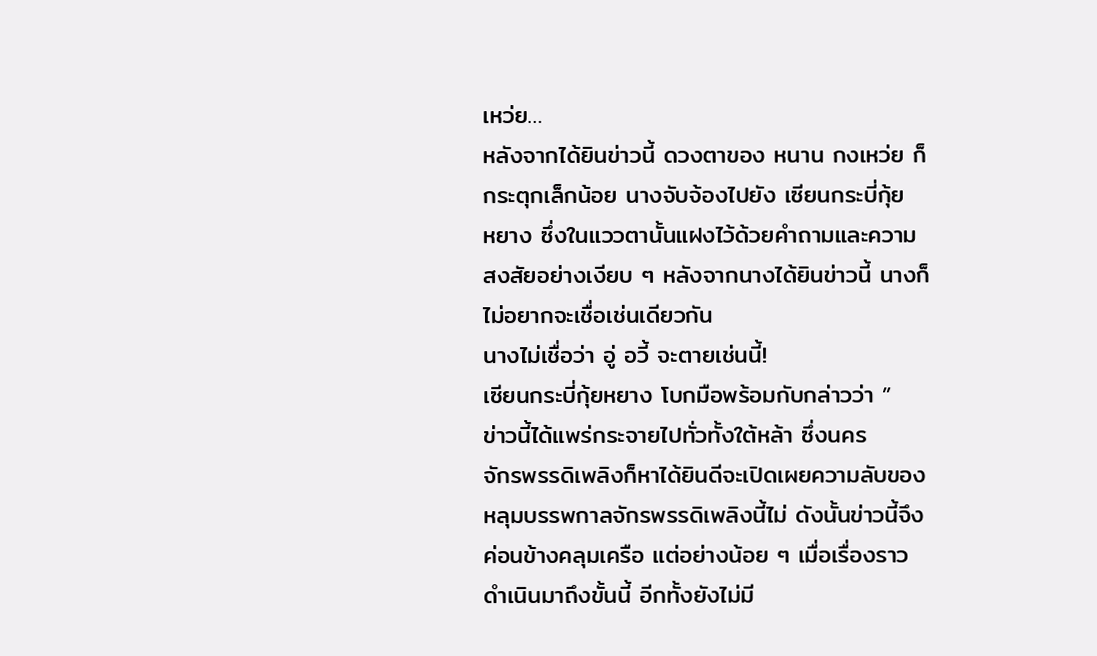เหว่ย…
หลังจากได้ยินข่าวนี้ ดวงตาของ หนาน กงเหว่ย ก็
กระตุกเล็กน้อย นางจับจ้องไปยัง เซียนกระบี่กุ้ย
หยาง ซึ่งในแววตานั้นแฝงไว้ด้วยคำถามและความ
สงสัยอย่างเงียบ ๆ หลังจากนางได้ยินข่าวนี้ นางก็
ไม่อยากจะเชื่อเช่นเดียวกัน
นางไม่เชื่อว่า อู่ อวี้ จะตายเช่นนี้!
เซียนกระบี่กุ้ยหยาง โบกมือพร้อมกับกล่าวว่า ”
ข่าวนี้ได้แพร่กระจายไปทั่วทั้งใต้หล้า ซึ่งนคร
จักรพรรดิเพลิงก็หาได้ยินดีจะเปิดเผยความลับของ
หลุมบรรพกาลจักรพรรดิเพลิงนี้ไม่ ดังนั้นข่าวนี้จึง
ค่อนข้างคลุมเครือ แต่อย่างน้อย ๆ เมื่อเรื่องราว
ดำเนินมาถึงขั้นนี้ อีกทั้งยังไม่มี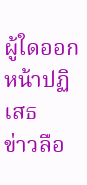ผู้ใดออกหน้าปฏิเสธ
ข่าวลือ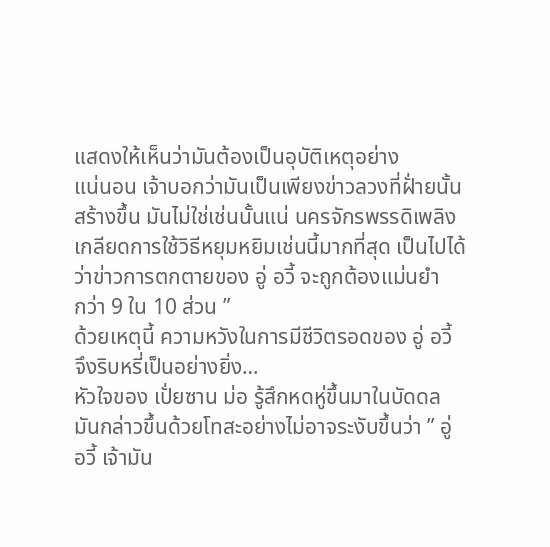แสดงให้เห็นว่ามันต้องเป็นอุบัติเหตุอย่าง
แน่นอน เจ้าบอกว่ามันเป็นเพียงข่าวลวงที่ฝั่ายนั้น
สร้างขึ้น มันไม่ใช่เช่นนั้นแน่ นครจักรพรรดิเพลิง
เกลียดการใช้วิธีหยุมหยิมเช่นนี้มากที่สุด เป็นไปได้
ว่าข่าวการตกตายของ อู่ อวี้ จะถูกต้องแม่นยำ
กว่า 9 ใน 10 ส่วน ”
ด้วยเหตุนี้ ความหวังในการมีชีวิตรอดของ อู่ อวี้
จึงริบหรี่เป็นอย่างยิ่ง…
หัวใจของ เปั่ยซาน ม่อ รู้สึกหดหู่ขึ้นมาในบัดดล
มันกล่าวขึ้นด้วยโทสะอย่างไม่อาจระงับขึ้นว่า ” อู่
อวี้ เจ้ามัน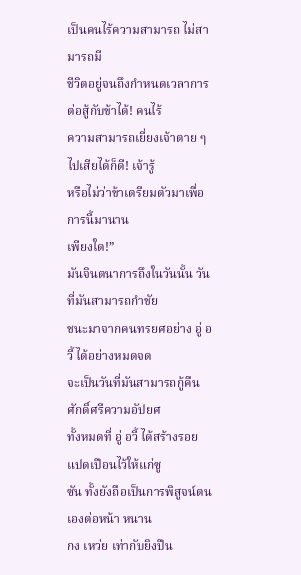เป็นคนไร้ความสามารถ ไม่สามารถมี
ชีวิตอยู่จนถึงกำหนดเวลาการต่อสู้กับข้าได้! คนไร้
ความสามารถเยี่ยงเจ้าตาย ๆ ไปเสียได้ก็ดี! เจ้ารู้
หรือไม่ว่าข้าเตรียมตัวมาเพื่อการนี้มานาน
เพียงใด!”
มันจินตนาการถึงในวันนั้น วันที่มันสามารถกำชัย
ชนะมาจากคนทรยศอย่าง อู่ อวี้ ได้อย่างหมดจด
จะเป็นวันที่มันสามารถกู้คืนศักดิ์ศรีความอัปยศ
ทั้งหมดที่ อู่ อวี้ ได้สร้างรอยแปดเปือนไว้ให้แก่ซู
ซัน ทั้งยังถือเป็นการพิสูจน์ตนเองต่อหน้า หนาน
กง เหว่ย เท่ากับยิงปืน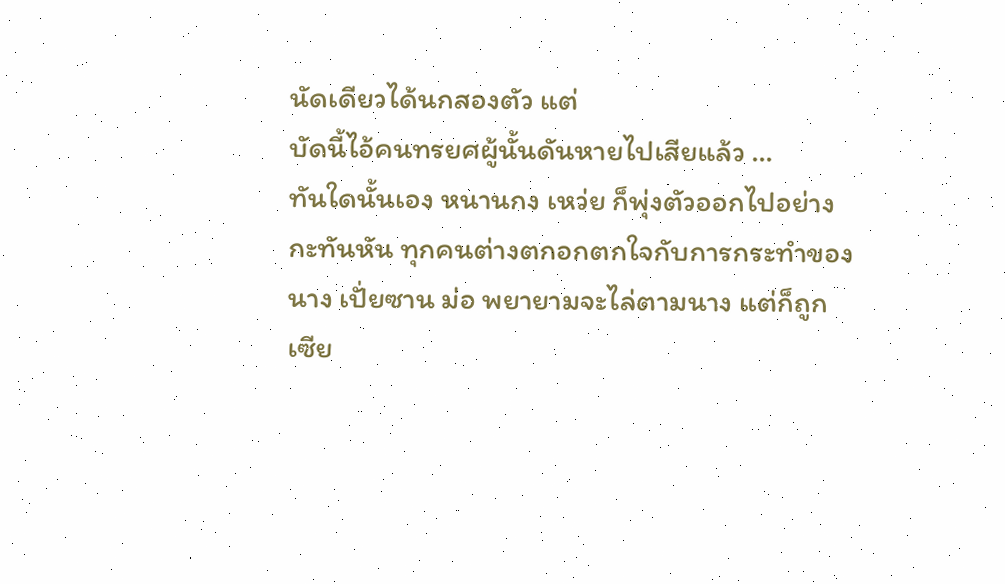นัดเดียวได้นกสองตัว แต่
บัดนี้ไอ้คนทรยศผู้นั้นดันหายไปเสียแล้ว …
ทันใดนั้นเอง หนานกง เหว่ย ก็พุ่งตัวออกไปอย่าง
กะทันหัน ทุกคนต่างตกอกตกใจกับการกระทำของ
นาง เปั่ยซาน ม่อ พยายามจะไล่ตามนาง แต่ก็ถูก
เซีย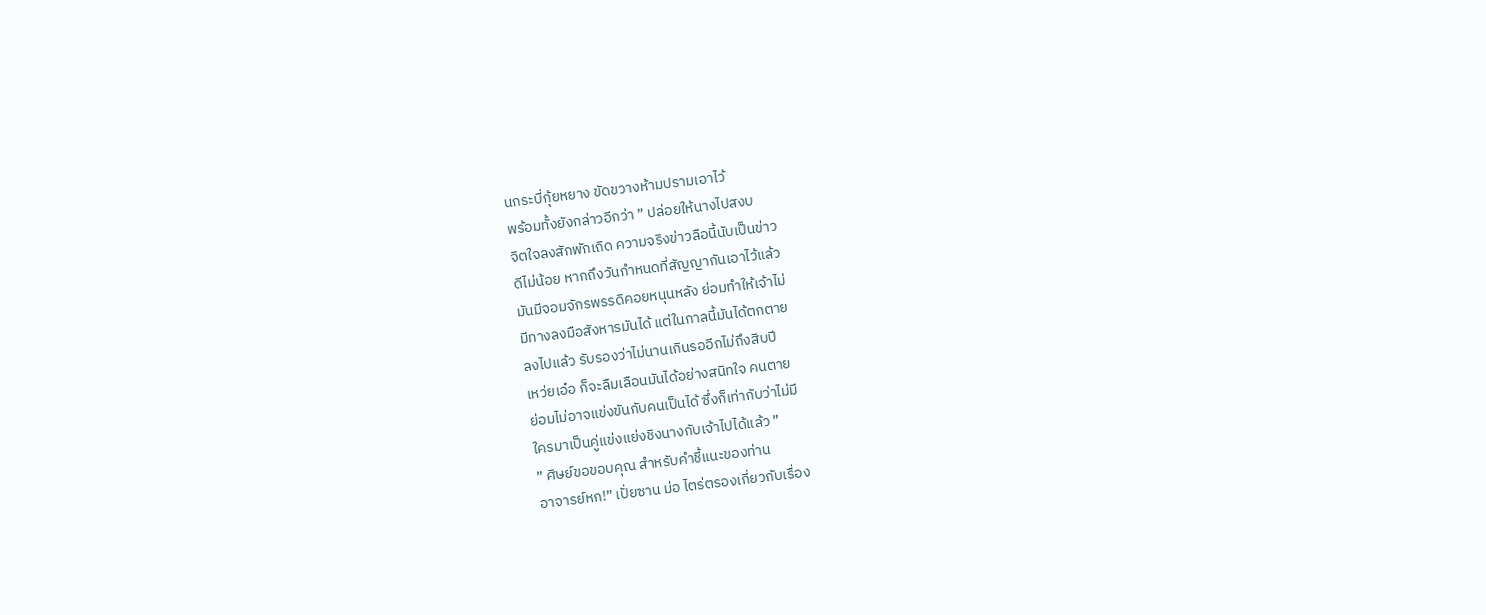นกระบี่กุ้ยหยาง ขัดขวางห้ามปรามเอาไว้
พร้อมทั้งยังกล่าวอีกว่า ” ปล่อยให้นางไปสงบ
จิตใจลงสักพักเถิด ความจริงข่าวลือนี้นับเป็นข่าว
ดีไม่น้อย หากถึงวันกำหนดที่สัญญากันเอาไว้แล้ว
มันมีจอมจักรพรรดิคอยหนุนหลัง ย่อมทำให้เจ้าไม่
มีทางลงมือสังหารมันได้ แต่ในกาลนี้มันได้ตกตาย
ลงไปแล้ว รับรองว่าไม่นานเกินรออีกไม่ถึงสิบปี
เหว่ยเอ๋อ ก็จะลืมเลือนมันได้อย่างสนิทใจ คนตาย
ย่อมไม่อาจแข่งขันกับคนเป็นได้ ซึ่งก็เท่ากับว่าไม่มี
ใครมาเป็นคู่แข่งแย่งชิงนางกับเจ้าไปได้แล้ว ”
” ศิษย์ขอขอบคุณ สำหรับคำชี้แนะของท่าน
อาจารย์หก!” เปั่ยซาน ม่อ ไตร่ตรองเกี่ยวกับเรื่อง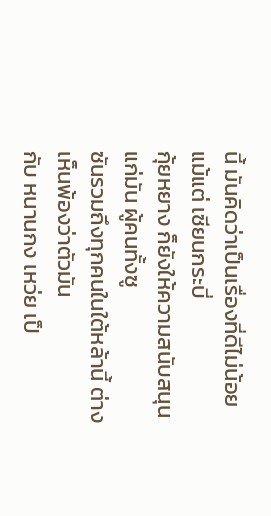นี้ มันคิดว่าเป็นเรื่องที่ดีไม่น้อย แม้แต่ เซียนกระบี่
กุ้ยหยาง ก็ยังให้ความสนับสนุนแก่มัน ผู้คนทั้งซู
ซันรวมถึงทุกคนในใต้หล้านี้ ต่างเห็นพ้องว่าตัวมัน
กับ หนานกง เหว่ย เป็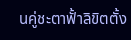นคู่ชะตาฟั้าลิขิตตั้ง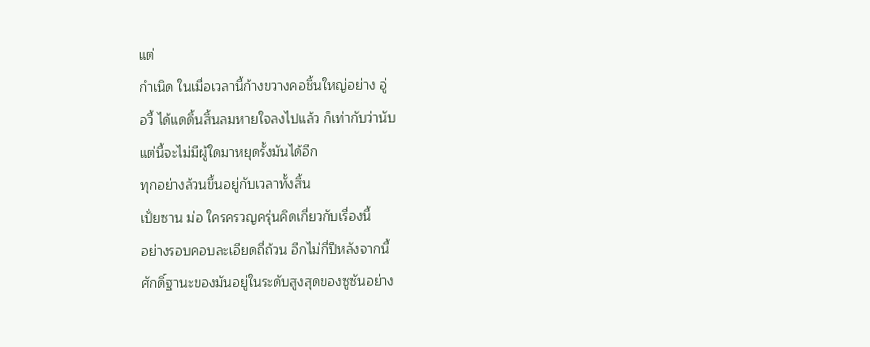แต่
กำเนิด ในเมื่อเวลานี้ก้างขวางคอชิ้นใหญ่อย่าง อู่
อวี้ ได้แดดิ้นสิ้นลมหายใจลงไปแล้ว ก็เท่ากับว่านับ
แต่นี้จะไม่มีผู้ใดมาหยุดรั้งมันได้อีก
ทุกอย่างล้วนขึ้นอยู่กับเวลาทั้งสิ้น
เปั่ยซาน ม่อ ใครครวญครุ่นคิดเกี่ยวกับเรื่องนี้
อย่างรอบคอบละเอียดถี่ถ้วน อีกไม่กี่ปีหลังจากนี้
ศักดิ์ฐานะของมันอยู่ในระดับสูงสุดของซูซันอย่าง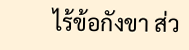ไร้ข้อกังขา ส่ว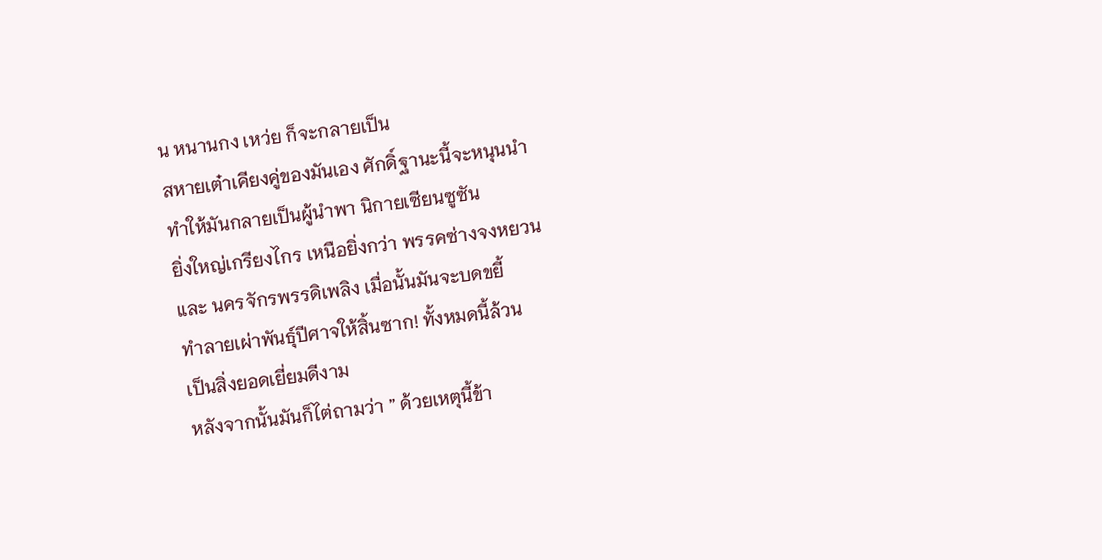น หนานกง เหว่ย ก็จะกลายเป็น
สหายเต๋าเคียงคู่ของมันเอง ศักดิ์ฐานะนี้จะหนุนนำ
ทำให้มันกลายเป็นผู้นำพา นิกายเซียนซูซัน
ยิ่งใหญ่เกรียงไกร เหนือยิ่งกว่า พรรคซ่างจงหยวน
และ นครจักรพรรดิเพลิง เมื่อนั้นมันจะบดขยี้
ทำลายเผ่าพันธุ์ปีศาจให้สิ้นซาก! ทั้งหมดนี้ล้วน
เป็นสิ่งยอดเยี่ยมดีงาม
หลังจากนั้นมันก็ไต่ถามว่า ” ด้วยเหตุนี้ข้า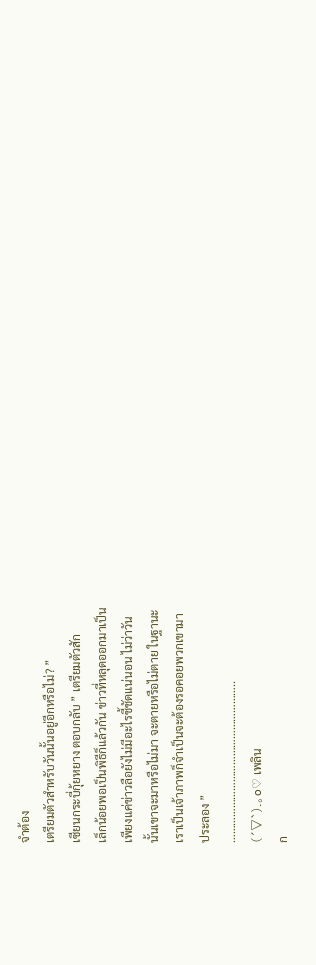จำต้อง
เตรียมตัวสำหรับวันนั้นอยู่อีกหรือไม่? ”
เซียนกระบี่กุ้ยหยาง ตอบกลับ ” เตรียมตัวสัก
เล็กน้อยพอเป็นพิธีก็แล้วกัน ข่าวที่หลุดออกมาเป็น
เพียงแค่ข่าวลือยังไม่มีอะไรชี้ชัดแน่นอน ไม่ว่าวัน
นั้นเขาจะมาหรือไม่มา จะตายหรือไม่ตาย ในฐานะ
เราเป็นเจ้าภาพก็จำเป็นจะต้องรอคอยพวกเขามา
ประลอง ”
………………………………………………..
(´▽`).。o♡ เพลิน
ก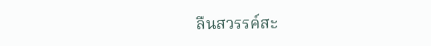ลืนสวรรค์สะ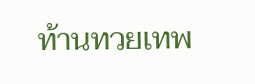ท้านทวยเทพ